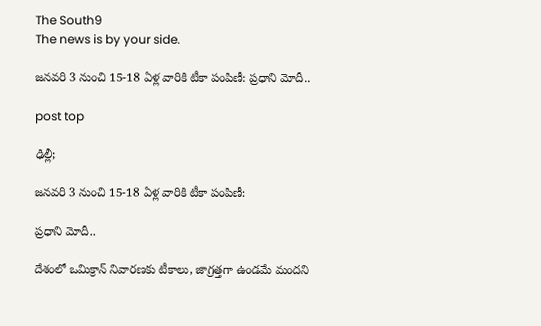The South9
The news is by your side.

జనవరి 3 నుంచి 15-18 ఏళ్ల వారికి టీకా పంపిణీ: ప్రధాని మోదీ..

post top

ఢిల్లీ;

జనవరి 3 నుంచి 15-18 ఏళ్ల వారికి టీకా పంపిణీ:

ప్రధాని మోదీ..

దేశంలో ఒమిక్రాన్‌ నివారణకు టీకాలు, జాగ్రత్తగా ఉండమే మందని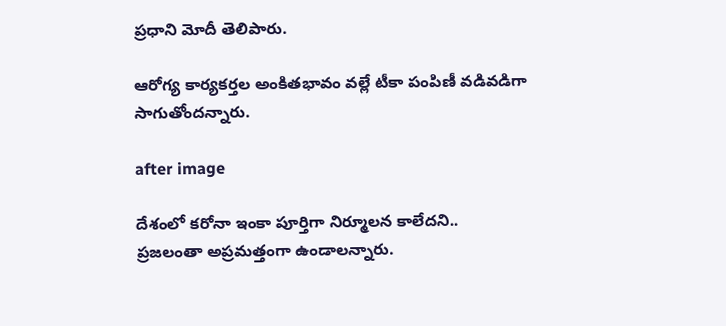ప్రధాని మోదీ తెలిపారు.

ఆరోగ్య కార్యకర్తల అంకితభావం వల్లే టీకా పంపిణీ వడివడిగా సాగుతోందన్నారు.

after image

దేశంలో కరోనా ఇంకా పూర్తిగా నిర్మూలన కాలేదని.. ప్రజలంతా అప్రమత్తంగా ఉండాలన్నారు.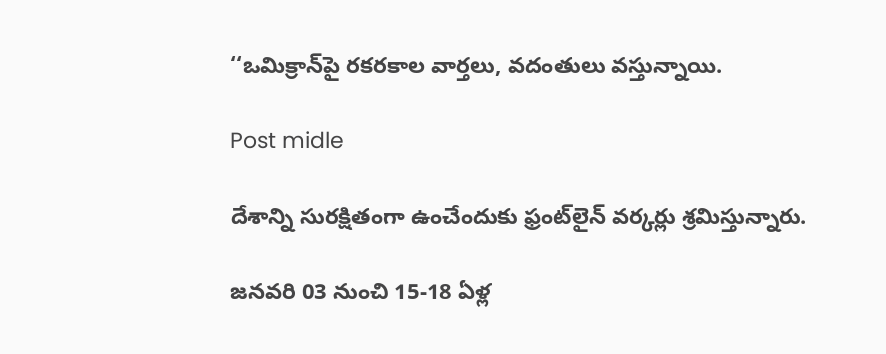‘‘ఒమిక్రాన్‌పై రకరకాల వార్తలు, వదంతులు వస్తున్నాయి.

Post midle

దేశాన్ని సురక్షితంగా ఉంచేందుకు ఫ్రంట్‌లైన్‌ వర్కర్లు శ్రమిస్తున్నారు.

జనవరి 03 నుంచి 15-18 ఏళ్ల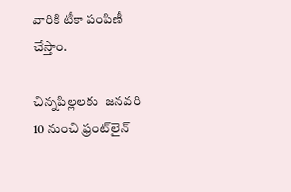వారికి టీకా పంపిణీ చేస్తాం.

చిన్నపిల్లలకు  జనవరి 10 నుంచి ఫ్రంట్‌లైన్‌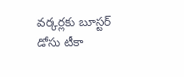వర్కర్లకు బూస్టర్‌ డోసు టీకా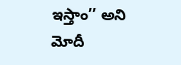ఇస్తాం’’ అని మోదీ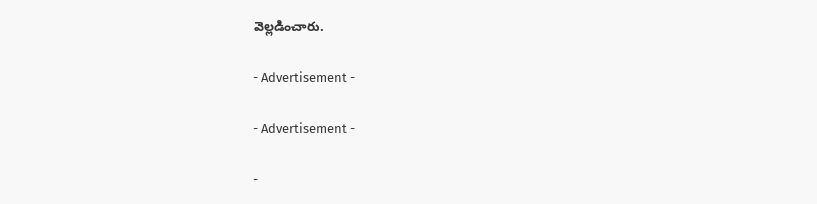వెల్లడించారు.

- Advertisement -

- Advertisement -

-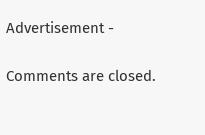Advertisement -

Comments are closed.